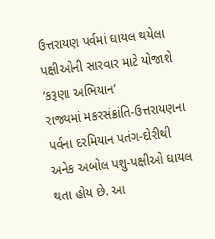ઉત્તરાયણ પર્વમાં ઘાયલ થયેલા પક્ષીઓની સારવાર માટે યોજાશે ‘કરૂણા અભિયાન’
રાજ્યમાં મકરસંક્રાંતિ-ઉત્તરાયણના પર્વના દરમિયાન પતંગ-દોરીથી અનેક અબોલ પશુ-પક્ષીઓ ઘાયલ થતા હોય છે. આ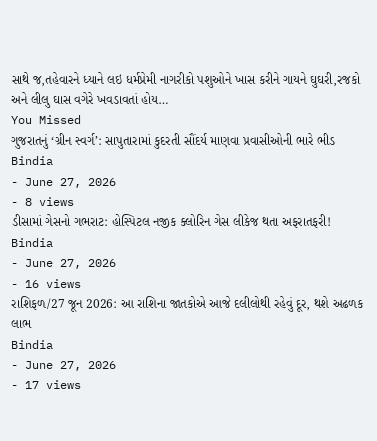સાથે જ,તહેવારને ધ્યાને લઇ ધર્મપ્રેમી નાગરીકો પશુઓને ખાસ કરીને ગાયને ઘુઘરી,રજકો અને લીલુ ઘાસ વગેરે ખવડાવતાં હોય…
You Missed
ગુજરાતનું ‘ગ્રીન સ્વર્ગ’: સાપુતારામાં કુદરતી સૌંદર્ય માણવા પ્રવાસીઓની ભારે ભીડ
Bindia
- June 27, 2026
- 8 views
ડીસામાં ગેસનો ગભરાટ: હોસ્પિટલ નજીક ક્લોરિન ગેસ લીકેજ થતા અફરાતફરી!
Bindia
- June 27, 2026
- 16 views
રાશિફળ/27 જૂન 2026: આ રાશિના જાતકોએ આજે દલીલોથી રહેવું દૂર, થશે અઢળક લાભ
Bindia
- June 27, 2026
- 17 views